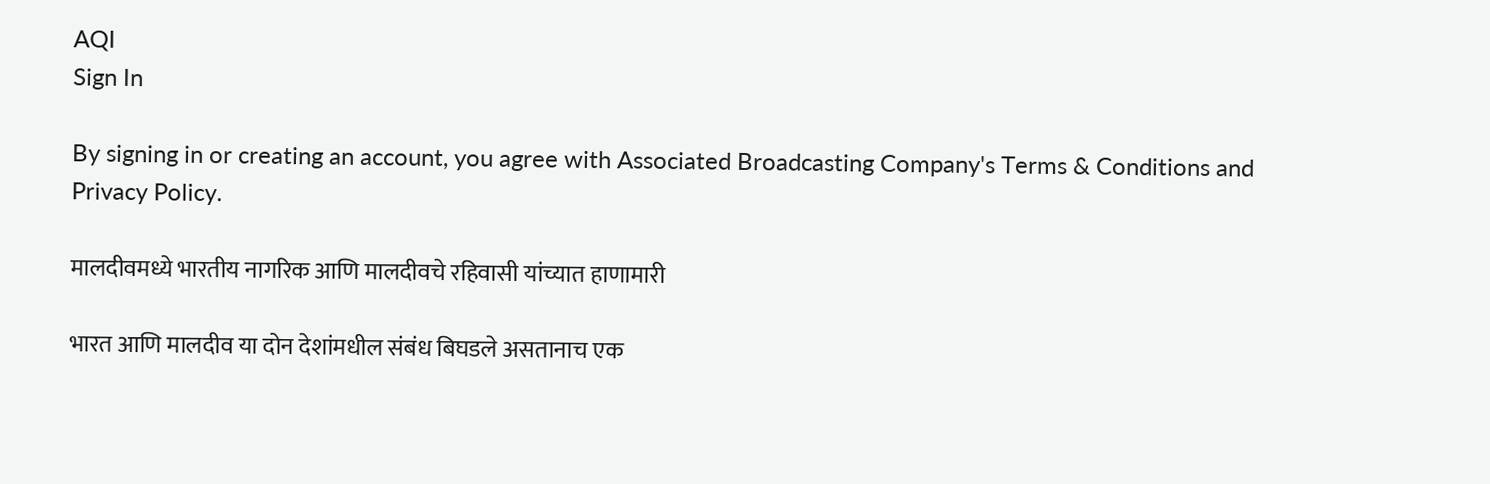AQI
Sign In

By signing in or creating an account, you agree with Associated Broadcasting Company's Terms & Conditions and Privacy Policy.

मालदीवमध्ये भारतीय नागरिक आणि मालदीवचे रहिवासी यांच्यात हाणामारी

भारत आणि मालदीव या दोन देशांमधील संबंध बिघडले असतानाच एक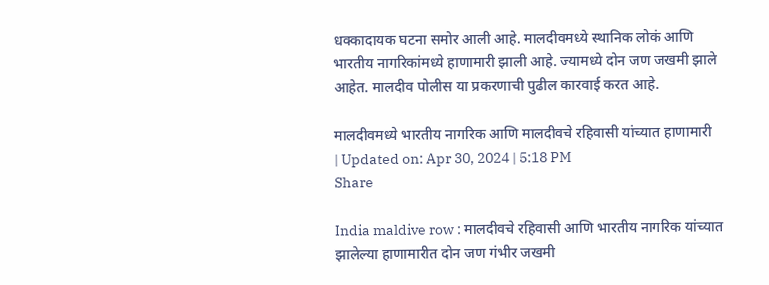धक्कादायक घटना समोर आली आहे. मालदीवमध्ये स्थानिक लोकं आणि भारतीय नागरिकांमध्ये हाणामारी झाली आहे. ज्यामध्ये दोन जण जखमी झाले आहेत. मालदीव पोलीस या प्रकरणाची पुढील कारवाई करत आहे.

मालदीवमध्ये भारतीय नागरिक आणि मालदीवचे रहिवासी यांच्यात हाणामारी
| Updated on: Apr 30, 2024 | 5:18 PM
Share

India maldive row : मालदीवचे रहिवासी आणि भारतीय नागरिक यांच्यात झालेल्या हाणामारीत दोन जण गंभीर जखमी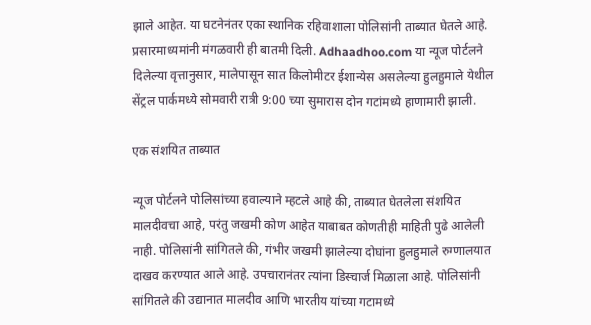झाले आहेत. या घटनेनंतर एका स्थानिक रहिवाशाला पोलिसांनी ताब्यात घेतले आहे. प्रसारमाध्यमांनी मंगळवारी ही बातमी दिली. Adhaadhoo.com या न्यूज पोर्टलने दिलेल्या वृत्तानुसार, मालेपासून सात किलोमीटर ईशान्येस असलेल्या हुलहुमाले येथील सेंट्रल पार्कमध्ये सोमवारी रात्री 9:00 च्या सुमारास दोन गटांमध्ये हाणामारी झाली.

एक संशयित ताब्यात

न्यूज पोर्टलने पोलिसांच्या हवाल्याने म्हटले आहे की, ताब्यात घेतलेला संशयित मालदीवचा आहे, परंतु जखमी कोण आहेत याबाबत कोणतीही माहिती पुढे आलेली नाही. पोलिसांनी सांगितले की, गंभीर जखमी झालेल्या दोघांना हुलहुमाले रुग्णालयात दाखव करण्यात आले आहे. उपचारानंतर त्यांना डिस्चार्ज मिळाला आहे. पोलिसांनी सांगितले की उद्यानात मालदीव आणि भारतीय यांच्या गटामध्ये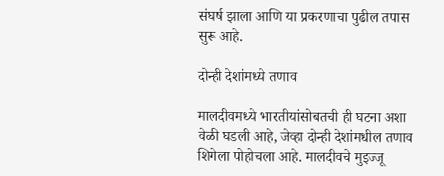संघर्ष झाला आणि या प्रकरणाचा पुढील तपास सुरू आहे.

दोन्ही देशांमध्ये तणाव

मालदीवमध्ये भारतीयांसोबतची ही घटना अशा वेळी घडली आहे, जेव्हा दोन्ही देशांमधील तणाव शिगेला पोहोचला आहे. मालदीवचे मुइज्जू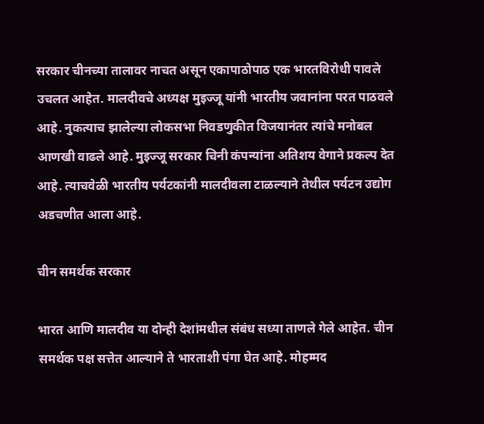सरकार चीनच्या तालावर नाचत असून एकापाठोपाठ एक भारतविरोधी पावले उचलत आहेत. मालदीवचे अध्यक्ष मुइज्जू यांनी भारतीय जवानांना परत पाठवले आहे. नुकत्याच झालेल्या लोकसभा निवडणुकीत विजयानंतर त्यांचे मनोबल आणखी वाढले आहे. मुइज्जू सरकार चिनी कंपन्यांना अतिशय वेगाने प्रकल्प देत आहे. त्याचवेळी भारतीय पर्यटकांनी मालदीवला टाळल्याने तेथील पर्यटन उद्योग अडचणीत आला आहे.

चीन समर्थक सरकार

भारत आणि मालदीव या दोन्ही देशांमधील संबंध सध्या ताणले गेले आहेत. चीन समर्थक पक्ष सत्तेत आल्याने ते भारताशी पंगा घेत आहे. मोहम्मद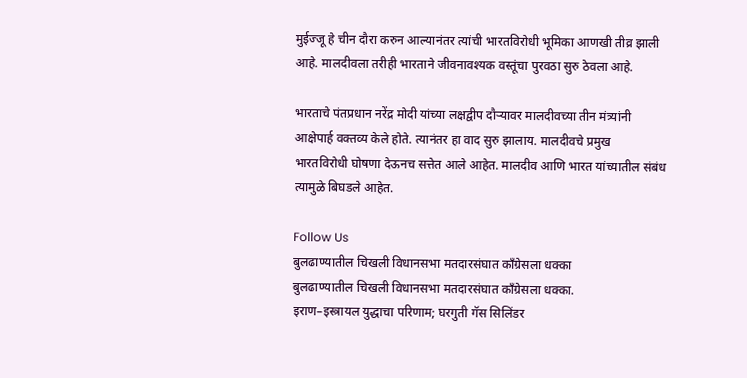मुईज्जू हे चीन दौरा करुन आल्यानंतर त्यांची भारतविरोधी भूमिका आणखी तीव्र झाली आहे. मालदीवला तरीही भारताने जीवनावश्यक वस्तूंचा पुरवठा सुरु ठेवला आहे.

भारताचे पंतप्रधान नरेंद्र मोदी यांच्या लक्षद्वीप दौऱ्यावर मालदीवच्या तीन मंत्र्यांनी आक्षेपार्ह वक्तव्य केले होते. त्यानंतर हा वाद सुरु झालाय. मालदीवचे प्रमुख भारतविरोधी घोषणा देऊनच सत्तेत आले आहेत. मालदीव आणि भारत यांच्यातील संबंध त्यामुळे बिघडले आहेत.

Follow Us
बुलढाण्यातील चिखली विधानसभा मतदारसंघात काँग्रेसला धक्का
बुलढाण्यातील चिखली विधानसभा मतदारसंघात काँग्रेसला धक्का.
इराण–इस्त्रायल युद्धाचा परिणाम; घरगुती गॅस सिलिंडर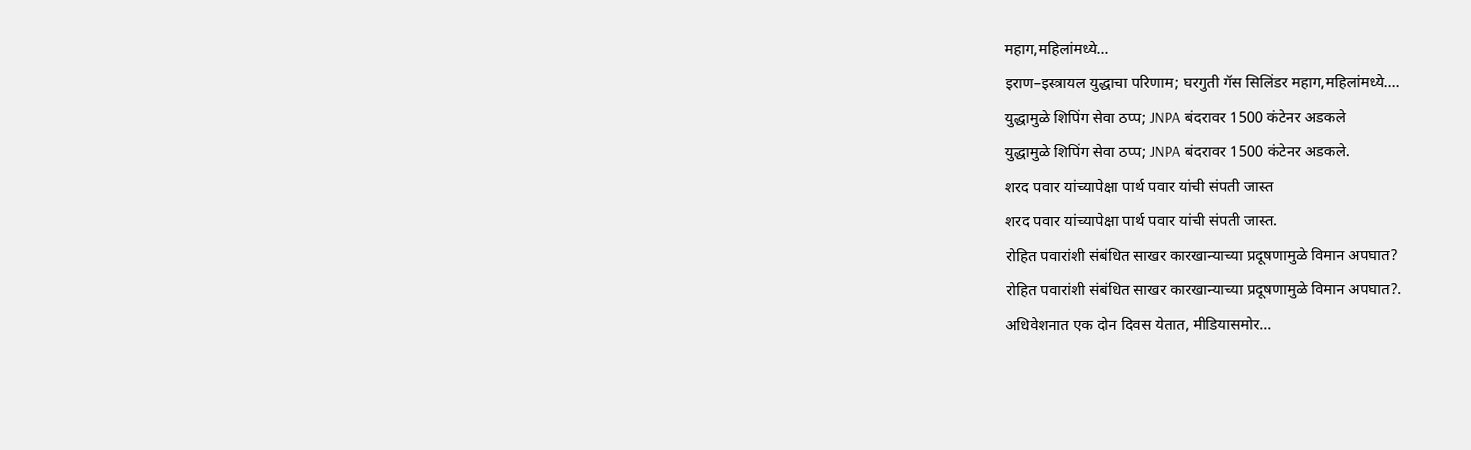महाग,महिलांमध्ये...
इराण–इस्त्रायल युद्धाचा परिणाम; घरगुती गॅस सिलिंडर महाग,महिलांमध्ये....
युद्धामुळे शिपिंग सेवा ठप्प; JNPA बंदरावर 1500 कंटेनर अडकले
युद्धामुळे शिपिंग सेवा ठप्प; JNPA बंदरावर 1500 कंटेनर अडकले.
शरद पवार यांच्यापेक्षा पार्थ पवार यांची संपती जास्त
शरद पवार यांच्यापेक्षा पार्थ पवार यांची संपती जास्त.
रोहित पवारांशी संबंधित साखर कारखान्याच्या प्रदूषणामुळे विमान अपघात?
रोहित पवारांशी संबंधित साखर कारखान्याच्या प्रदूषणामुळे विमान अपघात?.
अधिवेशनात एक दोन दिवस येतात, मीडियासमोर...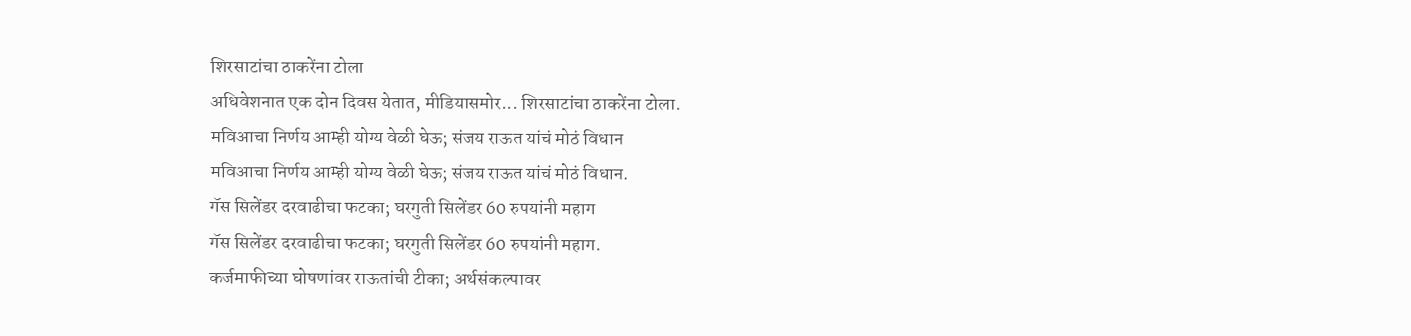शिरसाटांचा ठाकरेंना टोला
अधिवेशनात एक दोन दिवस येतात, मीडियासमोर... शिरसाटांचा ठाकरेंना टोला.
मविआचा निर्णय आम्ही योग्य वेळी घेऊ; संजय राऊत यांचं मोठं विधान
मविआचा निर्णय आम्ही योग्य वेळी घेऊ; संजय राऊत यांचं मोठं विधान.
गॅस सिलेंडर दरवाढीचा फटका; घरगुती सिलेंडर 60 रुपयांनी महाग
गॅस सिलेंडर दरवाढीचा फटका; घरगुती सिलेंडर 60 रुपयांनी महाग.
कर्जमाफीच्या घोषणांवर राऊतांची टीका; अर्थसंकल्पावर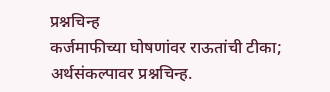प्रश्नचिन्ह
कर्जमाफीच्या घोषणांवर राऊतांची टीका; अर्थसंकल्पावर प्रश्नचिन्ह.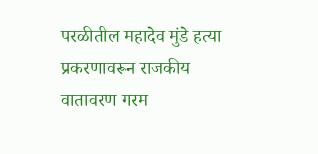परळीतील महादेव मुंडे हत्या प्रकरणावरून राजकीय वातावरण गरम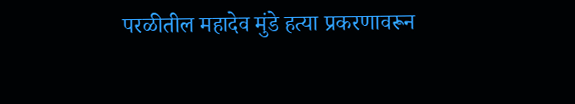परळीतील महादेव मुंडे हत्या प्रकरणावरून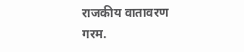राजकीय वातावरण गरम.